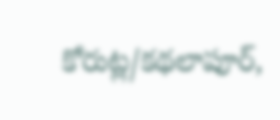కోరుట్ల/కథలాపూర్,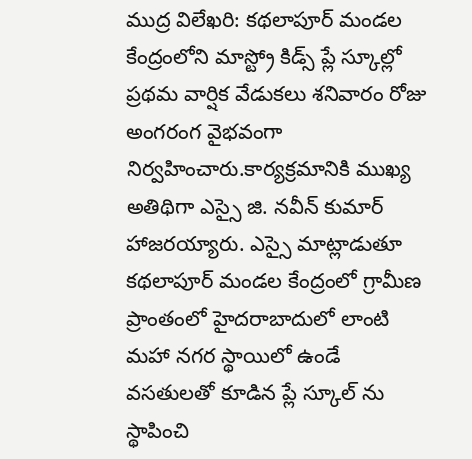ముద్ర విలేఖరి: కథలాపూర్ మండల కేంద్రంలోని మాస్ట్రో కిడ్స్ ప్లే స్కూల్లో ప్రథమ వార్షిక వేడుకలు శనివారం రోజు అంగరంగ వైభవంగా నిర్వహించారు.కార్యక్రమానికి ముఖ్య అతిథిగా ఎస్సై జి. నవీన్ కుమార్ హాజరయ్యారు. ఎస్సై మాట్లాడుతూ కథలాపూర్ మండల కేంద్రంలో గ్రామీణ ప్రాంతంలో హైదరాబాదులో లాంటి మహా నగర స్థాయిలో ఉండే వసతులతో కూడిన ప్లే స్కూల్ ను స్థాపించి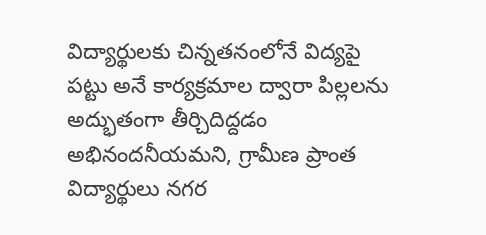విద్యార్థులకు చిన్నతనంలోనే విద్యపై పట్టు అనే కార్యక్రమాల ద్వారా పిల్లలను అద్భుతంగా తీర్చిదిద్దడం అభినందనీయమని, గ్రామీణ ప్రాంత విద్యార్థులు నగర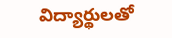విద్యార్థులతో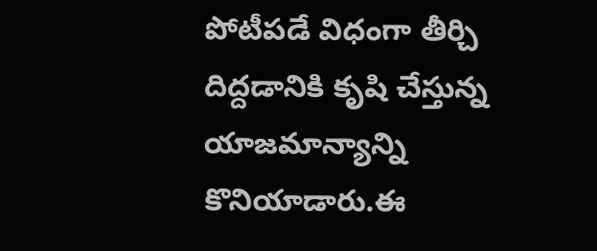పోటీపడే విధంగా తీర్చి దిద్దడానికి కృషి చేస్తున్న యాజమాన్యాన్ని కొనియాడారు.ఈ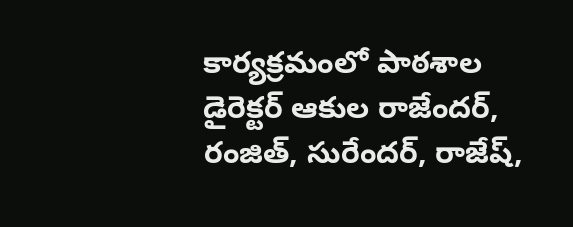కార్యక్రమంలో పాఠశాల డైరెక్టర్ ఆకుల రాజేందర్, రంజిత్, సురేందర్, రాజేష్,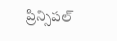ప్రిన్సిపల్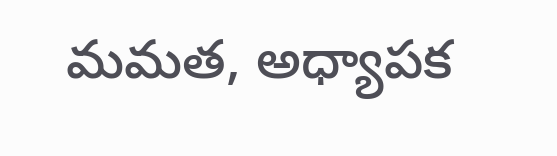మమత, అధ్యాపక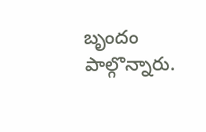బృందం పాల్గొన్నారు.